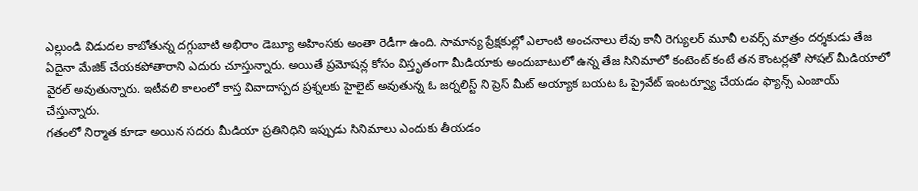ఎల్లుండి విడుదల కాబోతున్న దగ్గుబాటి అభిరాం డెబ్యూ అహింసకు అంతా రెడీగా ఉంది. సామాన్య ప్రేక్షకుల్లో ఎలాంటి అంచనాలు లేవు కానీ రెగ్యులర్ మూవీ లవర్స్ మాత్రం దర్శకుడు తేజ ఏదైనా మేజిక్ చేయకపోతారాని ఎదురు చూస్తున్నారు. అయితే ప్రమోషన్ల కోసం విస్తృతంగా మీడియాకు అందుబాటులో ఉన్న తేజ సినిమాలో కంటెంట్ కంటే తన కౌంటర్లతో సోషల్ మీడియాలో వైరల్ అవుతున్నారు. ఇటీవలి కాలంలో కాస్త వివాదాస్పద ప్రశ్నలకు హైలైట్ అవుతున్న ఓ జర్నలిస్ట్ ని ప్రెస్ మీట్ అయ్యాక బయట ఓ ప్రైవేట్ ఇంటర్వ్యూ చేయడం ఫ్యాన్స్ ఎంజాయ్ చేస్తున్నారు.
గతంలో నిర్మాత కూడా అయిన సదరు మీడియా ప్రతినిధిని ఇప్పుడు సినిమాలు ఎందుకు తీయడం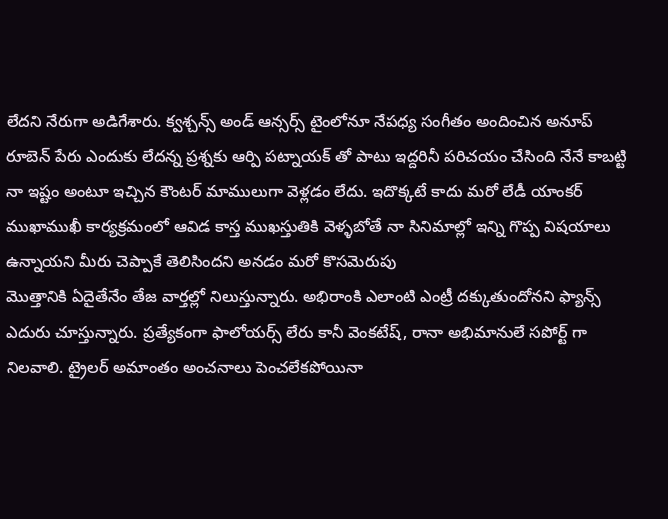లేదని నేరుగా అడిగేశారు. క్వశ్చన్స్ అండ్ ఆన్సర్స్ టైంలోనూ నేపధ్య సంగీతం అందించిన అనూప్ రూబెన్ పేరు ఎందుకు లేదన్న ప్రశ్నకు ఆర్పి పట్నాయక్ తో పాటు ఇద్దరినీ పరిచయం చేసింది నేనే కాబట్టి నా ఇష్టం అంటూ ఇచ్చిన కౌంటర్ మాములుగా వెళ్లడం లేదు. ఇదొక్కటే కాదు మరో లేడీ యాంకర్ ముఖాముఖీ కార్యక్రమంలో ఆవిడ కాస్త ముఖస్తుతికి వెళ్ళబోతే నా సినిమాల్లో ఇన్ని గొప్ప విషయాలు ఉన్నాయని మీరు చెప్పాకే తెలిసిందని అనడం మరో కొసమెరుపు
మొత్తానికి ఏదైతేనేం తేజ వార్తల్లో నిలుస్తున్నారు. అభిరాంకి ఎలాంటి ఎంట్రీ దక్కుతుందోనని ఫ్యాన్స్ ఎదురు చూస్తున్నారు. ప్రత్యేకంగా ఫాలోయర్స్ లేరు కానీ వెంకటేష్, రానా అభిమానులే సపోర్ట్ గా నిలవాలి. ట్రైలర్ అమాంతం అంచనాలు పెంచలేకపోయినా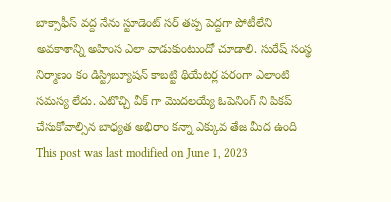బాక్సాఫీస్ వద్ద నేను స్టూడెంట్ సర్ తప్ప పెద్దగా పోటీలేని అవకాశాన్ని అహింస ఎలా వాడుకుంటుందో చూడాలి. సురేష్ సంస్థ నిర్మాణం కం డిస్ట్రిబ్యూషన్ కాబట్టి థియేటర్ల పరంగా ఎలాంటి సమస్య లేదు. ఎటొచ్చి వీక్ గా మొదలయ్యే ఓపెనింగ్ ని పికప్ చేసుకోవాల్సిన బాధ్యత అభిరాం కన్నా ఎక్కువ తేజ మీద ఉంది
This post was last modified on June 1, 2023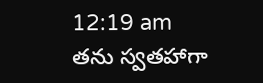12:19 am
తను స్వతహాగా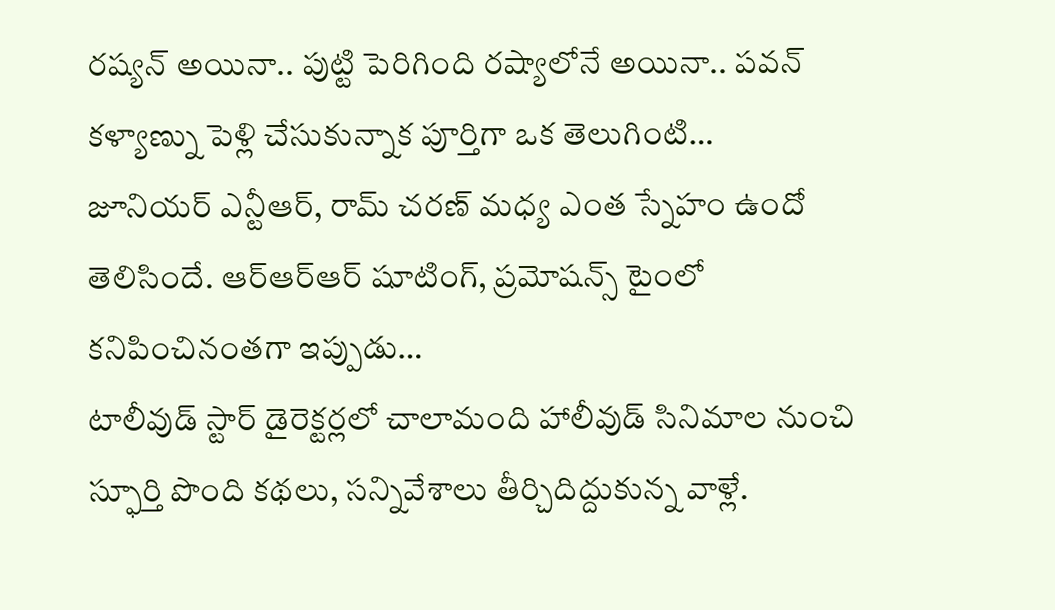రష్యన్ అయినా.. పుట్టి పెరిగింది రష్యాలోనే అయినా.. పవన్ కళ్యాణ్ను పెళ్లి చేసుకున్నాక పూర్తిగా ఒక తెలుగింటి…
జూనియర్ ఎన్టీఆర్, రామ్ చరణ్ మధ్య ఎంత స్నేహం ఉందో తెలిసిందే. ఆర్ఆర్ఆర్ షూటింగ్, ప్రమోషన్స్ టైంలో కనిపించినంతగా ఇప్పుడు…
టాలీవుడ్ స్టార్ డైరెక్టర్లలో చాలామంది హాలీవుడ్ సినిమాల నుంచి స్ఫూర్తి పొంది కథలు, సన్నివేశాలు తీర్చిదిద్దుకున్న వాళ్లే.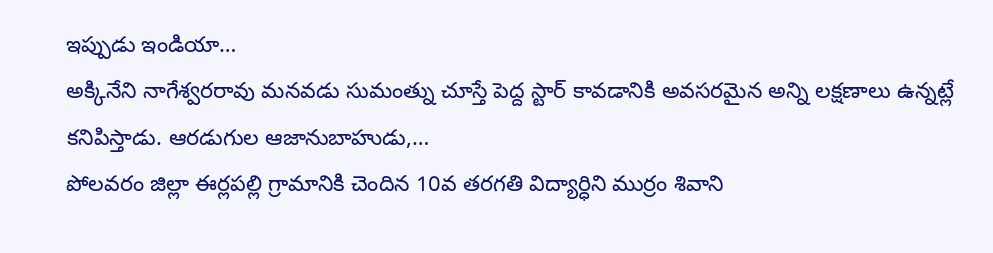ఇప్పుడు ఇండియా…
అక్కినేని నాగేశ్వరరావు మనవడు సుమంత్ను చూస్తే పెద్ద స్టార్ కావడానికి అవసరమైన అన్ని లక్షణాలు ఉన్నట్లే కనిపిస్తాడు. ఆరడుగుల ఆజానుబాహుడు,…
పోలవరం జిల్లా ఈర్లపల్లి గ్రామానికి చెందిన 10వ తరగతి విద్యార్ధిని ముర్రం శివాని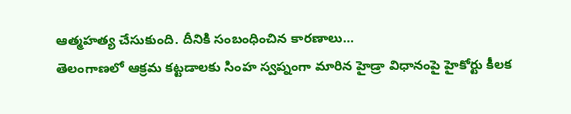ఆత్మహత్య చేసుకుంది. దీనికి సంబంధించిన కారణాలు…
తెలంగాణలో ఆక్రమ కట్టడాలకు సింహ స్వప్నంగా మారిన హైడ్రా విధానంపై హైకోర్టు కీలక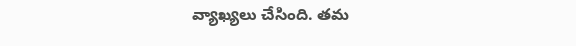వ్యాఖ్యలు చేసింది. తమ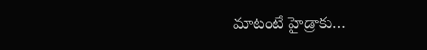మాటంటే హైడ్రాకు…